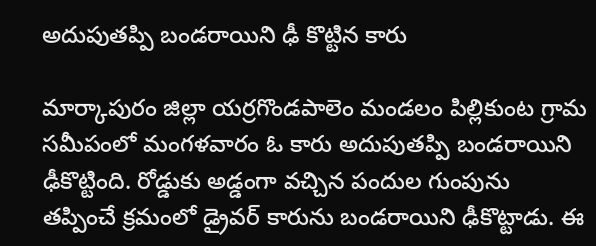అదుపుతప్పి బండరాయిని ఢీ కొట్టిన కారు

మార్కాపురం జిల్లా యర్రగొండపాలెం మండలం పిల్లికుంట గ్రామ సమీపంలో మంగళవారం ఓ కారు అదుపుతప్పి బండరాయిని ఢీకొట్టింది. రోడ్డుకు అడ్డంగా వచ్చిన పందుల గుంపును తప్పించే క్రమంలో డ్రైవర్ కారును బండరాయిని ఢీకొట్టాడు. ఈ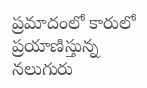ప్రమాదంలో కారులో ప్రయాణిస్తున్న నలుగురు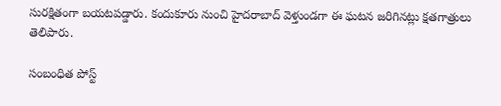సురక్షితంగా బయటపడ్డారు. కందుకూరు నుంచి హైదరాబాద్ వెళ్తుండగా ఈ ఘటన జరిగినట్లు క్షతగాత్రులు తెలిపారు.

సంబంధిత పోస్ట్